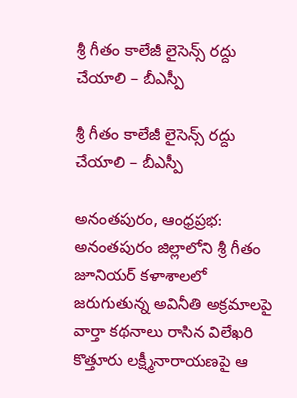శ్రీ గీతం కాలేజీ లైసెన్స్ రద్దు చేయాలి – బీఎస్పీ

శ్రీ గీతం కాలేజీ లైసెన్స్ రద్దు చేయాలి – బీఎస్పీ

అనంతపురం, ఆంధ్రప్రభ: అనంతపురం జిల్లాలోని శ్రీ గీతం జూనియర్ కళాశాలలో జరుగుతున్న అవినీతి అక్రమాలపై వార్తా కథనాలు రాసిన విలేఖరి కొత్తూరు లక్ష్మీనారాయణపై ఆ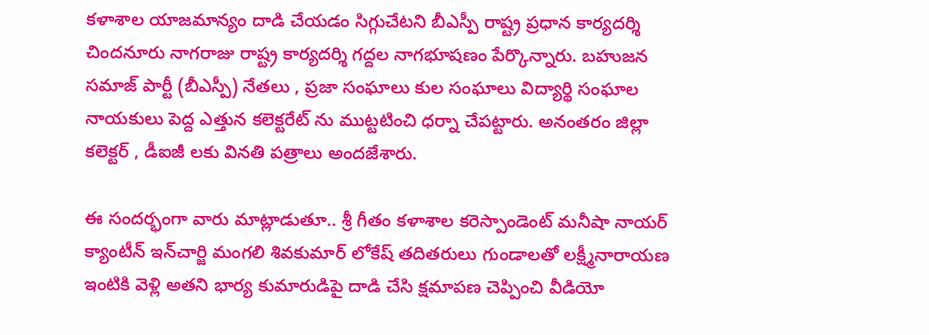కళాశాల యాజమాన్యం దాడి చేయడం సిగ్గుచేటని బీఎస్పీ రాష్ట్ర ప్రధాన కార్యదర్శి చిందనూరు నాగరాజు రాష్ట్ర కార్యదర్శి గద్దల నాగభూషణం పేర్కొన్నారు. బహుజన సమాజ్ పార్టీ (బీఎస్పీ) నేతలు , ప్రజా సంఘాలు కుల సంఘాలు విద్యార్థి సంఘాల నాయకులు పెద్ద ఎత్తున కలెక్టరేట్ ను ముట్టటించి ధర్నా చేపట్టారు. అనంతరం జిల్లా కలెక్టర్ , డీఐజీ లకు వినతి పత్రాలు అందజేశారు.

ఈ సందర్భంగా వారు మాట్లాడుతూ.. శ్రీ గీతం కళాశాల కరెస్పాండెంట్ మనీషా నాయర్ క్యాంటీన్ ఇన్‌చార్జి మంగలి శివకుమార్ లోకేష్ తదితరులు గుండాలతో లక్ష్మీనారాయణ ఇంటికి వెళ్లి అతని భార్య కుమారుడిపై దాడి చేసి క్షమాపణ చెప్పించి వీడియో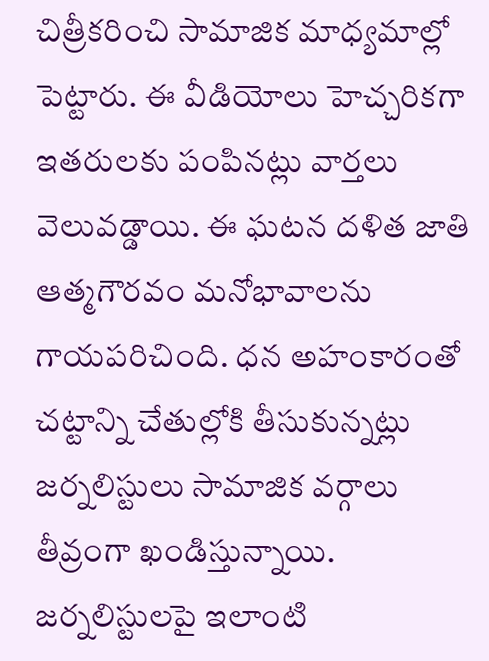చిత్రీకరించి సామాజిక మాధ్యమాల్లో పెట్టారు. ఈ వీడియోలు హెచ్చరికగా ఇతరులకు పంపినట్లు వార్తలు వెలువడ్డాయి. ఈ ఘటన దళిత జాతి ఆత్మగౌరవం మనోభావాలను గాయపరిచింది. ధన అహంకారంతో చట్టాన్ని చేతుల్లోకి తీసుకున్నట్లు జర్నలిస్టులు సామాజిక వర్గాలు తీవ్రంగా ఖండిస్తున్నాయి. జర్నలిస్టులపై ఇలాంటి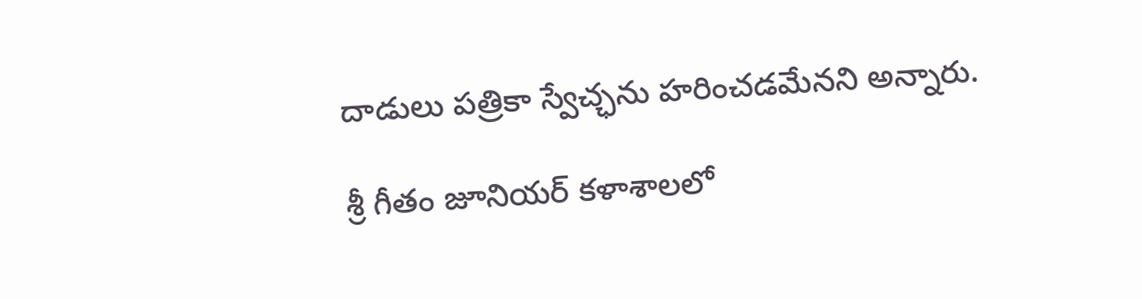దాడులు పత్రికా స్వేచ్ఛను హరించడమేనని అన్నారు.

శ్రీ గీతం జూనియర్ కళాశాలలో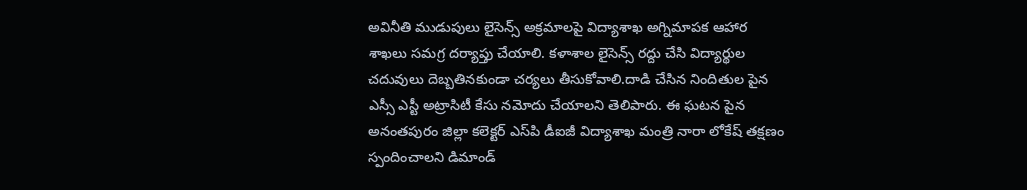అవినీతి ముడుపులు లైసెన్స్ అక్రమాలపై విద్యాశాఖ అగ్నిమాపక ఆహార శాఖలు సమగ్ర దర్యాప్తు చేయాలి. కళాశాల లైసెన్స్ రద్దు చేసి విద్యార్థుల చదువులు దెబ్బతినకుండా చర్యలు తీసుకోవాలి.దాడి చేసిన నిందితుల పైన ఎస్సీ ఎస్టీ అట్రాసిటీ కేసు నమోదు చేయాలని తెలిపారు. ఈ ఘటన పైన అనంతపురం జిల్లా కలెక్టర్ ఎస్‌పి డీఐజీ విద్యాశాఖ మంత్రి నారా లోకేష్ తక్షణం స్పందించాలని డిమాండ్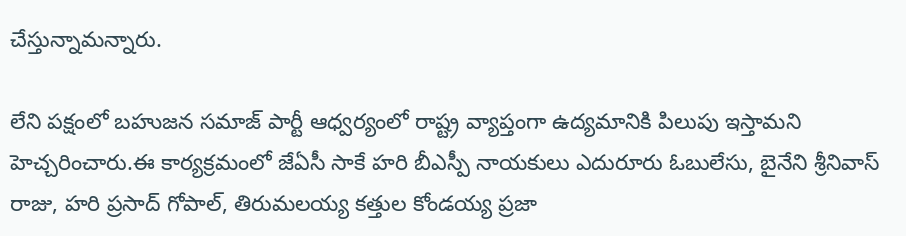చేస్తున్నామన్నారు.

లేని పక్షంలో బహుజన సమాజ్ పార్టీ ఆధ్వర్యంలో రాష్ట్ర వ్యాప్తంగా ఉద్యమానికి పిలుపు ఇస్తామని హెచ్చరించారు.ఈ కార్యక్రమంలో జేఏసీ సాకే హరి బీఎస్పీ నాయకులు ఎదురూరు ఓబులేసు, బైనేని శ్రీనివాస్ రాజు, హరి ప్రసాద్ గోపాల్, తిరుమలయ్య కత్తుల కోండయ్య ప్రజా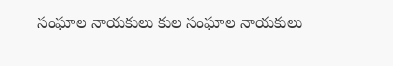సంఘాల నాయకులు కుల సంఘాల నాయకులు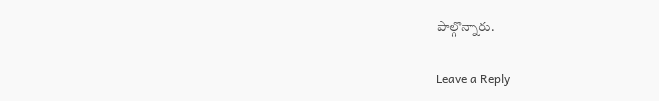పాల్గొన్నారు.

Leave a Reply